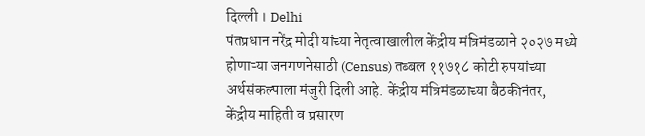दिल्ली । Delhi
पंतप्रधान नरेंद्र मोदी यांच्या नेतृत्वाखालील केंद्रीय मंत्रिमंडळाने २०२७ मध्ये होणाऱ्या जनगणनेसाठी (Census) तब्बल ११७१८ कोटी रुपयांच्या अर्थसंकल्पाला मंजुरी दिली आहे. केंद्रीय मंत्रिमंडळाच्या बैठकीनंतर, केंद्रीय माहिती व प्रसारण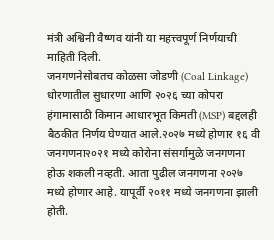मंत्री अश्विनी वैष्णव यांनी या महत्त्वपूर्ण निर्णयाची माहिती दिली.
जनगणनेसोबतच कोळसा जोडणी (Coal Linkage) धोरणातील सुधारणा आणि २०२६ च्या कोपरा हंगामासाठी किमान आधारभूत किमती (MSP) बद्दलही बैठकीत निर्णय घेण्यात आले.२०२७ मध्ये होणार १६ वी जनगणना२०२१ मध्ये कोरोना संसर्गामुळे जनगणना होऊ शकली नव्हती. आता पुढील जनगणना २०२७ मध्ये होणार आहे. यापूर्वी २०११ मध्ये जनगणना झाली होती.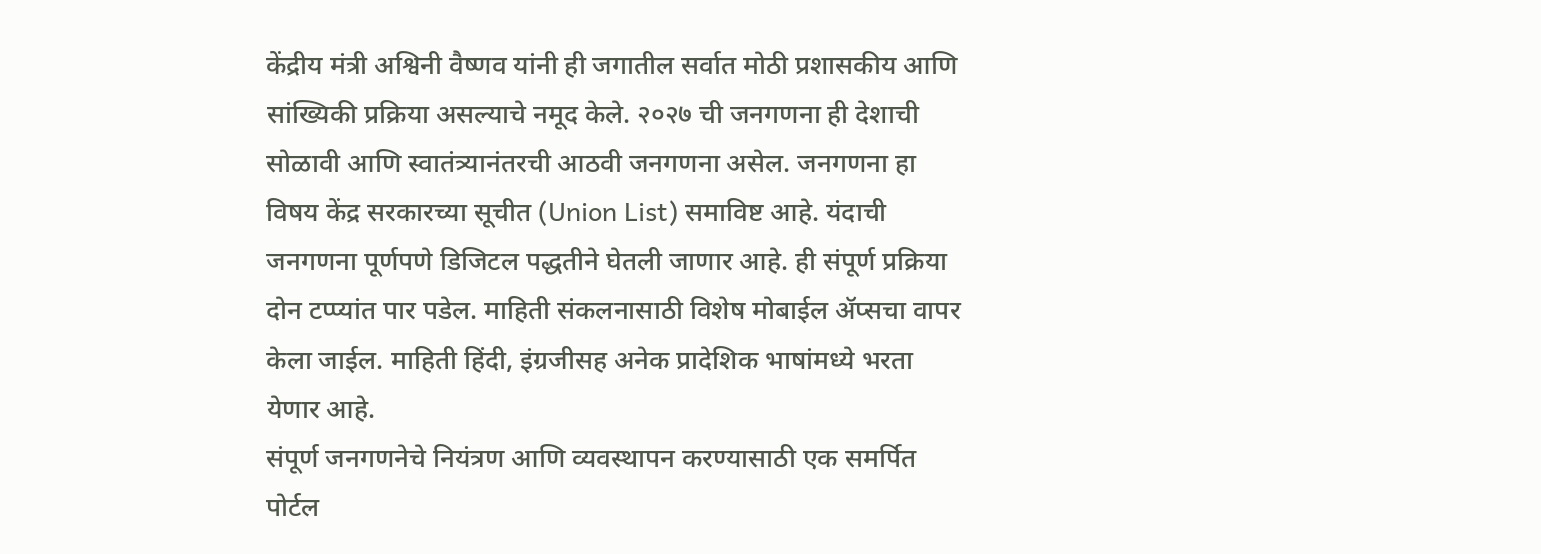केंद्रीय मंत्री अश्विनी वैष्णव यांनी ही जगातील सर्वात मोठी प्रशासकीय आणि सांख्यिकी प्रक्रिया असल्याचे नमूद केले. २०२७ ची जनगणना ही देशाची सोळावी आणि स्वातंत्र्यानंतरची आठवी जनगणना असेल. जनगणना हा विषय केंद्र सरकारच्या सूचीत (Union List) समाविष्ट आहे. यंदाची जनगणना पूर्णपणे डिजिटल पद्धतीने घेतली जाणार आहे. ही संपूर्ण प्रक्रिया दोन टप्प्यांत पार पडेल. माहिती संकलनासाठी विशेष मोबाईल ॲप्सचा वापर केला जाईल. माहिती हिंदी, इंग्रजीसह अनेक प्रादेशिक भाषांमध्ये भरता येणार आहे.
संपूर्ण जनगणनेचे नियंत्रण आणि व्यवस्थापन करण्यासाठी एक समर्पित पोर्टल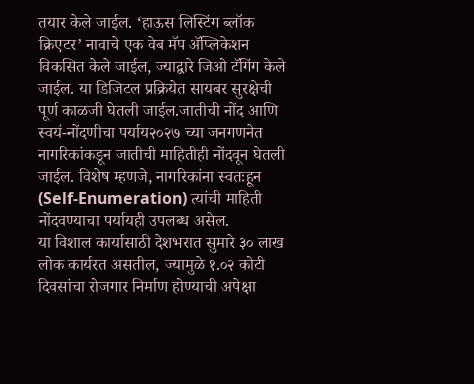तयार केले जाईल. ‘हाऊस लिस्टिंग ब्लॉक क्रिएटर’ नावाचे एक वेब मॅप ॲप्लिकेशन विकसित केले जाईल, ज्याद्वारे जिओ टॅगिंग केले जाईल. या डिजिटल प्रक्रियेत सायबर सुरक्षेची पूर्ण काळजी घेतली जाईल.जातीची नोंद आणि स्वयं-नोंदणीचा पर्याय२०२७ च्या जनगणनेत नागरिकांकडून जातीची माहितीही नोंदवून घेतली जाईल. विशेष म्हणजे, नागरिकांना स्वतःहून (Self-Enumeration) त्यांची माहिती नोंदवण्याचा पर्यायही उपलब्ध असेल.
या विशाल कार्यासाठी देशभरात सुमारे ३० लाख लोक कार्यरत असतील, ज्यामुळे १.०२ कोटी दिवसांचा रोजगार निर्माण होण्याची अपेक्षा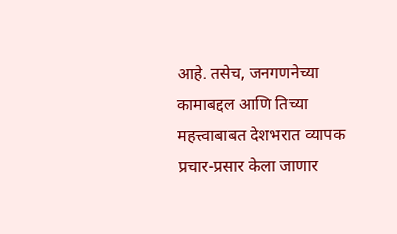आहे. तसेच, जनगणनेच्या कामाबद्दल आणि तिच्या महत्त्वाबाबत देशभरात व्यापक प्रचार-प्रसार केला जाणार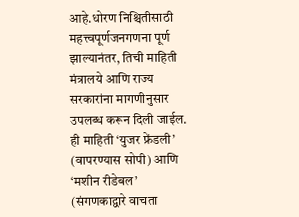आहे.धोरण निश्चितीसाठी महत्त्वपूर्णजनगणना पूर्ण झाल्यानंतर, तिची माहिती मंत्रालये आणि राज्य सरकारांना मागणीनुसार उपलब्ध करून दिली जाईल. ही माहिती ‘युजर फ्रेंडली’ (वापरण्यास सोपी) आणि ‘मशीन रीडेबल’ (संगणकाद्वारे वाचता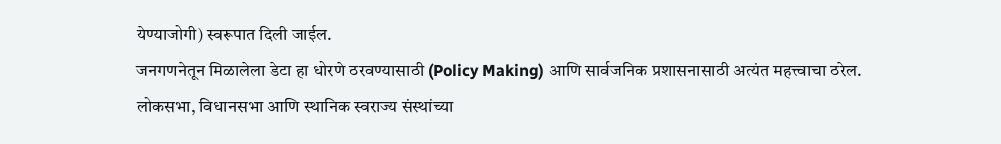येण्याजोगी) स्वरूपात दिली जाईल.
जनगणनेतून मिळालेला डेटा हा धोरणे ठरवण्यासाठी (Policy Making) आणि सार्वजनिक प्रशासनासाठी अत्यंत महत्त्वाचा ठरेल. लोकसभा, विधानसभा आणि स्थानिक स्वराज्य संस्थांच्या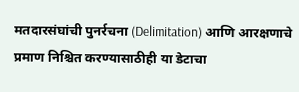मतदारसंघांची पुनर्रचना (Delimitation) आणि आरक्षणाचे प्रमाण निश्चित करण्यासाठीही या डेटाचा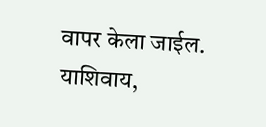वापर केला जाईल. याशिवाय,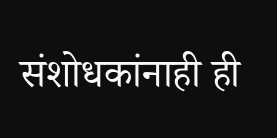संशोधकांनाही ही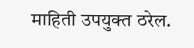माहिती उपयुक्त ठरेल.